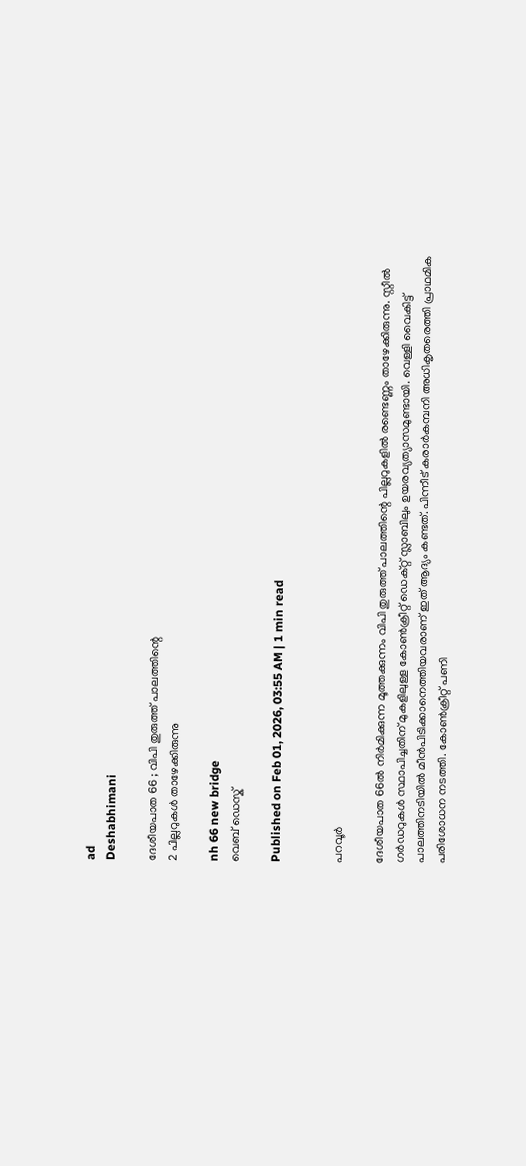ad
Deshabhimani

ദേശീയപാത 66 ; വിപി തുരുത്ത് പാലത്തിന്റെ
2 പില്ലറുകൾ താഴേക്കിരുന്നു

nh 66 new bridge
വെബ് ഡെസ്ക്

Published on Feb 01, 2026, 03:55 AM | 1 min read


പറവൂര്‍

ദേശീയപാത 66ല്‍ നിർമിക്കുന്ന മൂത്തക്കുന്നം വിപി തുരുത്ത് പാലത്തിന്റെ പില്ലറുകളില്‍ രണ്ടെണ്ണം താഴേക്കിരുന്നു. സ്റ്റീല്‍ ഗര്‍ഡറുകള്‍ സ്ഥാപിച്ചതിന് മുകളിലുള്ള കോണ്‍ക്രീറ്റ് ഡെക്റ്റ് സ്ലാബിലും ഉയരവ്യത്യാസമുണ്ടായി. വെള്ളി വൈകിട്ട് പാലത്തിനടിയില്‍ മീൻപിടിക്കാനെത്തിയവരാണ്‌ ഇത് ആദ്യം കണ്ടത്. പിന്നീട് കരാര്‍കമ്പനി അധികൃതരെത്തി പ്രാഥമിക പരിശോധന നടത്തി. കോണ്‍ക്രീറ്റ്‌ പണി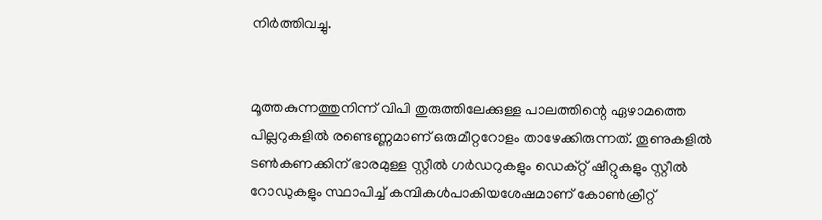നിര്‍ത്തിവച്ചു.


മൂത്തകുന്നത്തുനിന്ന് വിപി തുരുത്തിലേക്കുള്ള പാലത്തിന്റെ ഏഴാമത്തെ പില്ലറുകളില്‍ രണ്ടെണ്ണമാണ് ഒരുമീറ്ററോളം താഴേക്കിരുന്നത്. തൂണുകളില്‍ ടണ്‍കണക്കിന് ഭാരമുള്ള സ്റ്റീല്‍ ഗര്‍ഡറുകളും ഡെക്റ്റ് ഷീറ്റുകളും സ്റ്റീല്‍ റോഡുകളും സ്ഥാപിച്ച് കമ്പികള്‍പാകിയശേഷമാണ് കോണ്‍ക്രീറ്റ്‌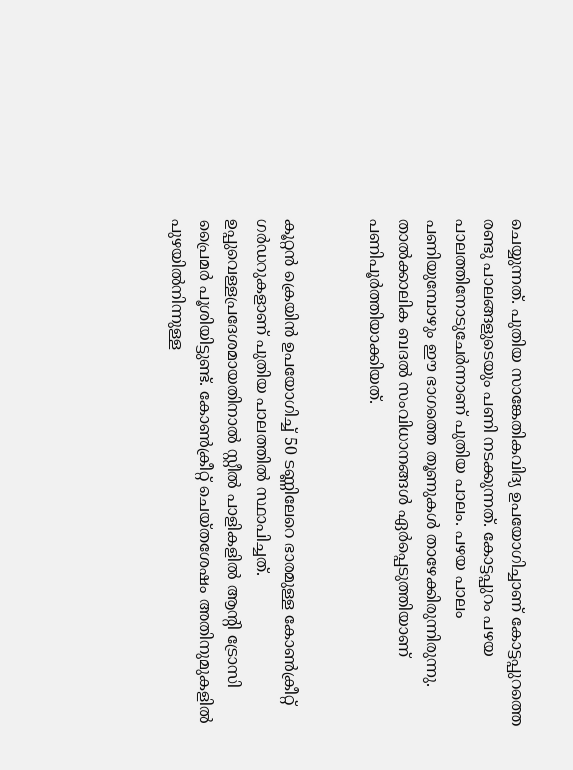ചെയ്യുന്നത്‌. പുതിയ സാങ്കേതികവിദ്യ ഉപയോഗിച്ചാണ് കോട്ടപ്പുറത്തെ രണ്ടു പാലങ്ങളുടെയും പണി നടക്കുന്നത്. കോട്ടപ്പുറം പഴയ പാലത്തിനോടുചേര്‍ന്നാണ്‌ പുതിയ പാലം. പഴയ പാലം പണിയുമ്പോഴും ഈ ഭാഗത്തെ തൂണുകള്‍ താഴേക്കിരുന്നിരുന്നു. താല്‍ക്കാലിക ബദല്‍ സംവിധാനങ്ങള്‍ ഏര്‍പ്പെടുത്തിയാണ് പണിപൂർത്തിയാക്കിയത്.


കൂറ്റന്‍ ക്രെയിന്‍ ഉപയോഗിച്ച് 50 ടണ്ണിലേറെ ഭാരമുള്ള കോണ്‍ക്രീറ്റ് ഗര്‍ഡറുകളാണ് പുതിയ പാലത്തില്‍ സ്ഥാപിച്ചത്. ഉപ്പുവെള്ളപ്രദേശമായതിനാല്‍ സ്റ്റീല്‍ പാളികളില്‍ ആന്റി ട്രോസി പ്രൈമര്‍ പൂശിയിട്ടുണ്ട്. കോണ്‍ക്രീറ്റ്‌ ചെയ്‌തശേഷം അതിനുമുകളില്‍ പുഴയില്‍നിന്നുള്ള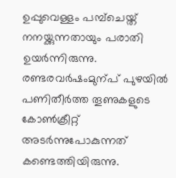ഉപ്പുവെള്ളം പമ്പ്ചെയ്ത് നനയ്ക്കുന്നതായും പരാതി ഉയര്‍ന്നിരുന്നു. രണ്ടരവര്‍ഷംമുന്പ്‌ പുഴയില്‍ പണിതീര്‍ത്ത തൂണുകളുടെ കോണ്‍ക്രീറ്റ്‌ അടര്‍ന്നുപോകുന്നത് കണ്ടെത്തിയിരുന്നു.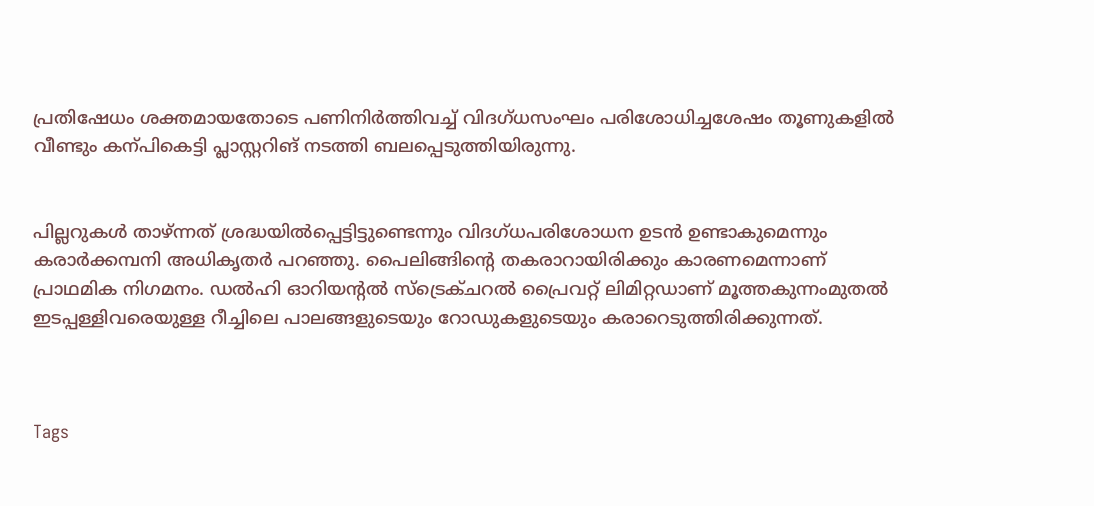പ്രതിഷേധം ശക്തമായതോടെ പണിനിര്‍ത്തിവച്ച് വിദഗ്ധസംഘം പരിശോധിച്ചശേഷം തൂണുകളില്‍ വീണ്ടും കന്പികെട്ടി പ്ലാസ്റ്ററിങ് നടത്തി ബലപ്പെടുത്തിയിരുന്നു.


പില്ലറുകള്‍ താഴ്ന്നത് ശ്രദ്ധയില്‍പ്പെട്ടിട്ടുണ്ടെന്നും വിദഗ്ധപരിശോധന ഉടന്‍ ഉണ്ടാകുമെന്നും കരാര്‍ക്കമ്പനി അധികൃതര്‍ പറഞ്ഞു. പൈലിങ്ങിന്റെ തകരാറായിരിക്കും കാരണമെന്നാണ് പ്രാഥമിക നിഗമനം. ഡല്‍ഹി ഓറിയന്റല്‍ സ്‌ട്രെക്ചറല്‍ പ്രൈവറ്റ് ലിമിറ്റഡാണ് മൂത്തകുന്നംമുതല്‍ ഇടപ്പള്ളിവരെയുള്ള റീച്ചിലെ പാലങ്ങളുടെയും റോഡുകളുടെയും കരാറെടുത്തിരിക്കുന്നത്.



Tags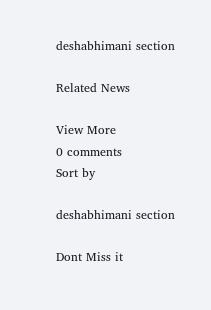deshabhimani section

Related News

View More
0 comments
Sort by

deshabhimani section

Dont Miss it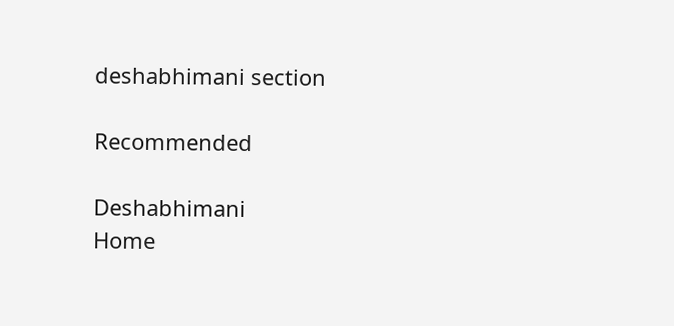deshabhimani section

Recommended

Deshabhimani
Home